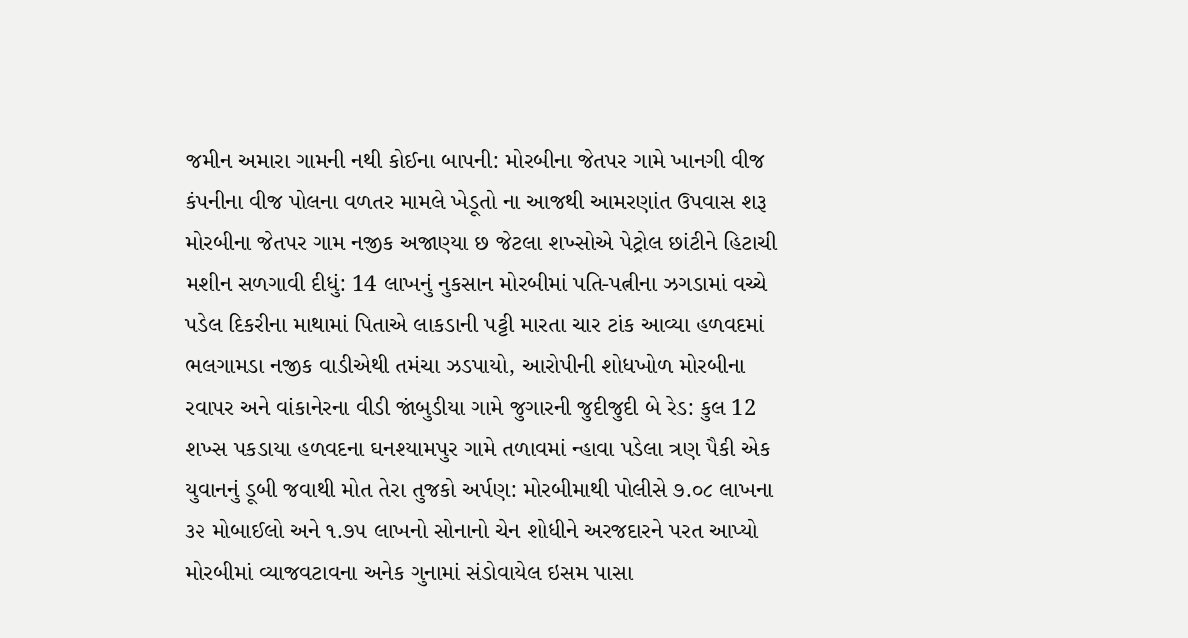જમીન અમારા ગામની નથી કોઈના બાપની: મોરબીના જેતપર ગામે ખાનગી વીજ કંપનીના વીજ પોલના વળતર મામલે ખેડૂતો ના આજથી આમરણાંત ઉપવાસ શરૂ મોરબીના જેતપર ગામ નજીક અજાણ્યા છ જેટલા શખ્સોએ પેટ્રોલ છાંટીને હિટાચી મશીન સળગાવી દીધું: 14 લાખનું નુકસાન મોરબીમાં પતિ-પત્નીના ઝગડામાં વચ્ચે પડેલ દિકરીના માથામાં પિતાએ લાકડાની પટ્ટી મારતા ચાર ટાંક આવ્યા હળવદમાં ભલગામડા નજીક વાડીએથી તમંચા ઝડપાયો, આરોપીની શોધખોળ મોરબીના રવાપર અને વાંકાનેરના વીડી જાંબુડીયા ગામે જુગારની જુદીજુદી બે રેડ: કુલ 12 શખ્સ પકડાયા હળવદના ઘનશ્યામપુર ગામે તળાવમાં ન્હાવા પડેલા ત્રણ પૈકી એક યુવાનનું ડૂબી જવાથી મોત તેરા તુજકો અર્પણ: મોરબીમાથી પોલીસે ૭.૦૮ લાખના ૩૨ મોબાઈલો અને ૧.૭૫ લાખનો સોનાનો ચેન શોધીને અરજદારને પરત આપ્યો મોરબીમાં વ્યાજવટાવના અનેક ગુનામાં સંડોવાયેલ ઇસમ પાસા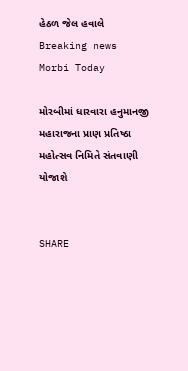હેઠળ જેલ હવાલે
Breaking news
Morbi Today

મોરબીમાં ધારવારા હનુમાનજી મહારાજના પ્રાણ પ્રતિષ્ઠા મહોત્સવ નિમિતે સંતવાણી યોજાશે


SHARE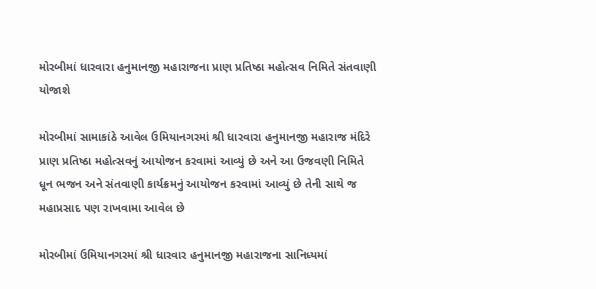મોરબીમાં ધારવારા હનુમાનજી મહારાજના પ્રાણ પ્રતિષ્ઠા મહોત્સવ નિમિતે સંતવાણી યોજાશે

મોરબીમાં સામાકાંઠે આવેલ ઉમિયાનગરમાં શ્રી ધારવારા હનુમાનજી મહારાજ મંદિરે પ્રાણ પ્રતિષ્ઠા મહોત્સવનું આયોજન કરવામાં આવ્યું છે અને આ ઉજવણી નિમિતે ધૂન ભજન અને સંતવાણી કાર્યક્રમનું આયોજન કરવામાં આવ્યું છે તેની સાથે જ મહાપ્રસાદ પણ રાખવામા આવેલ છે

મોરબીમાં ઉમિયાનગરમાં શ્રી ધારવાર હનુમાનજી મહારાજના સાનિધ્યમાં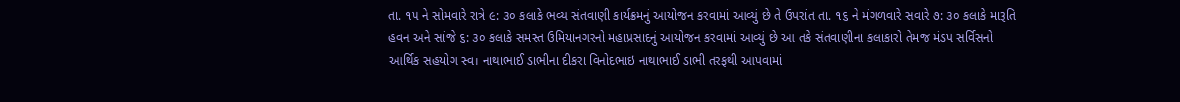તા. ૧૫ ને સોમવારે રાત્રે ૯: ૩૦ કલાકે ભવ્ય સંતવાણી કાર્યક્રમનું આયોજન કરવામાં આવ્યું છે તે ઉપરાંત તા. ૧૬ ને મંગળવારે સવારે ૭: ૩૦ કલાકે મારૂતિ હવન અને સાંજે ૬: ૩૦ કલાકે સમસ્ત ઉમિયાનગરનો મહાપ્રસાદનું આયોજન કરવામાં આવ્યું છે આ તકે સંતવાણીના કલાકારો તેમજ મંડપ સર્વિસનો આર્થિક સહયોગ સ્વ। નાથાભાઈ ડાભીના દીકરા વિનોદભાઇ નાથાભાઈ ડાભી તરફથી આપવામાં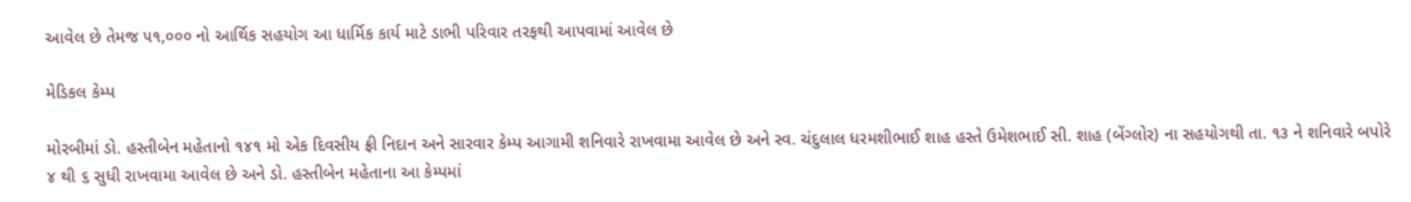આવેલ છે તેમજ ૫૧,૦૦૦ નો આર્થિક સહયોગ આ ધાર્મિક કાર્ય માટે ડાભી પરિવાર તરફથી આપવામાં આવેલ છે

મેડિકલ કેમ્પ

મોરબીમાં ડો. હસ્તીબેન મહેતાનો ૧૪૧ મો એક દિવસીય ફ્રી નિદાન અને સારવાર કેમ્પ આગામી શનિવારે રાખવામા આવેલ છે અને સ્વ. ચંદુલાલ ધરમશીભાઈ શાહ હસ્તે ઉમેશભાઈ સી. શાહ (બેંગ્લોર) ના સહયોગથી તા. ૧૩ ને શનિવારે બપોરે ૪ થી ૬ સુધી રાખવામા આવેલ છે અને ડો. હસ્તીબેન મહેતાના આ કેમ્પમાં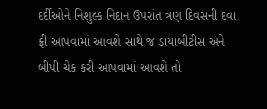દર્દીઓને નિશુલ્ક નિદાન ઉપરાંત ત્રણ દિવસની દવા ફ્રી આપવામાં આવશે સાથે જ ડાયાબીટીસ અને બીપી ચેક કરી આપવામાં આવશે તો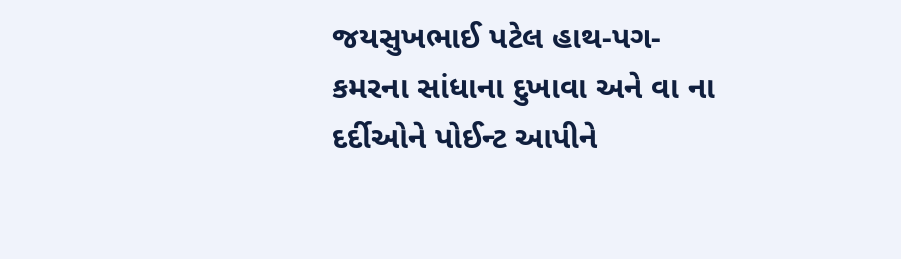જયસુખભાઈ પટેલ હાથ-પગ-કમરના સાંધાના દુખાવા અને વા ના દર્દીઓને પોઈન્ટ આપીને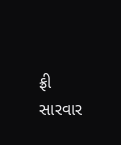ફ્રી સારવાર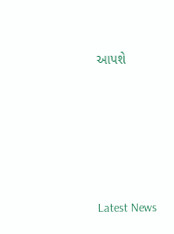આપશે






Latest News